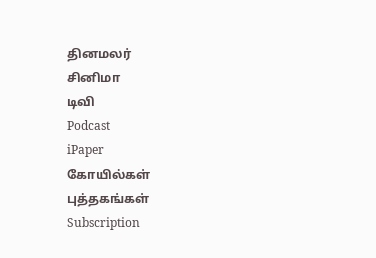தினமலர்
சினிமா
டிவி
Podcast
iPaper
கோயில்கள்
புத்தகங்கள்
Subscription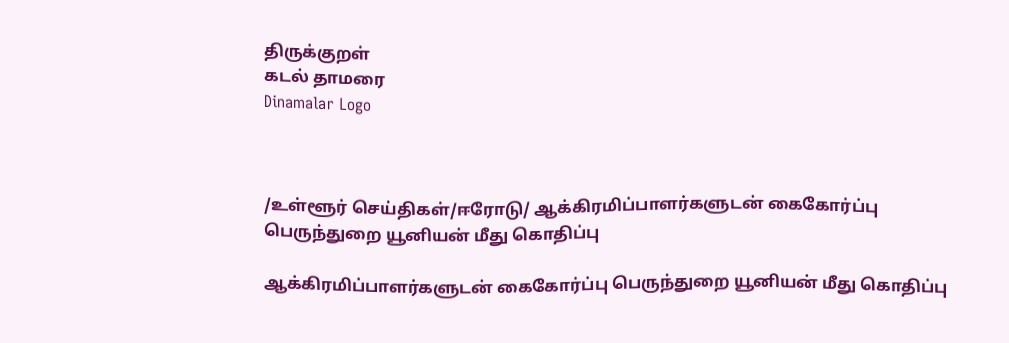திருக்குறள்
கடல் தாமரை
Dinamalar Logo



/உள்ளூர் செய்திகள்/ஈரோடு/ ஆக்கிரமிப்பாளர்களுடன் கைகோர்ப்பு பெருந்துறை யூனியன் மீது கொதிப்பு

ஆக்கிரமிப்பாளர்களுடன் கைகோர்ப்பு பெருந்துறை யூனியன் மீது கொதிப்பு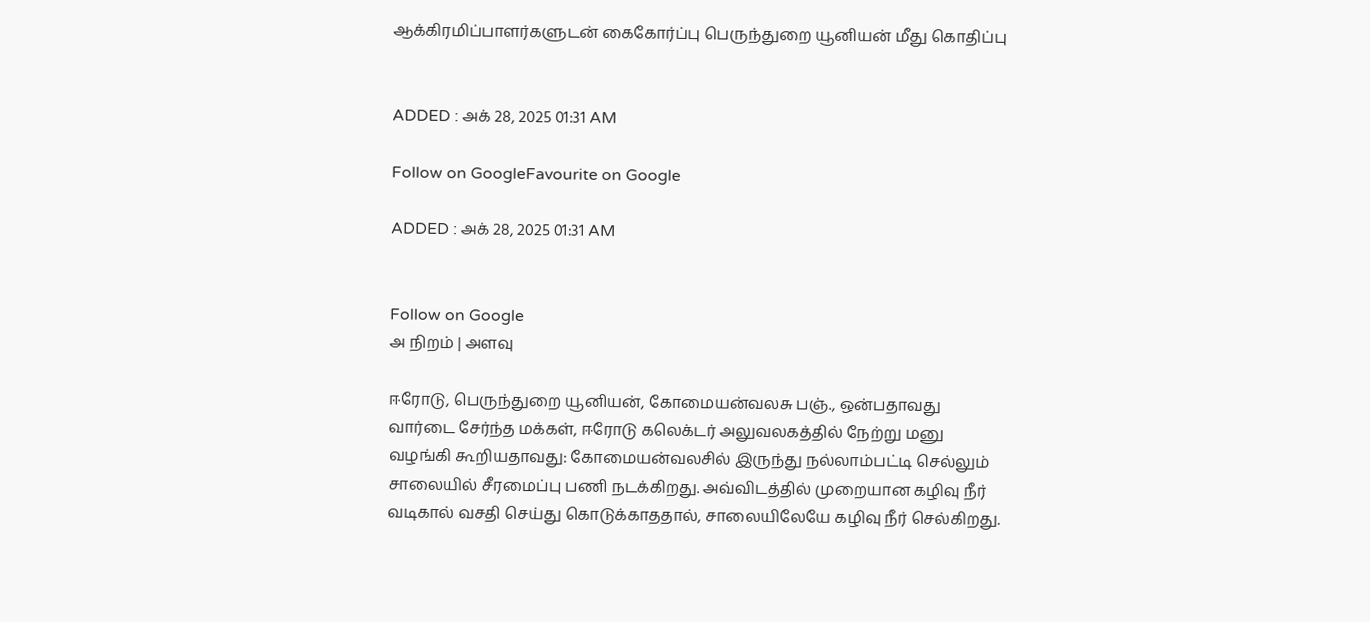ஆக்கிரமிப்பாளர்களுடன் கைகோர்ப்பு பெருந்துறை யூனியன் மீது கொதிப்பு


ADDED : அக் 28, 2025 01:31 AM

Follow on GoogleFavourite on Google

ADDED : அக் 28, 2025 01:31 AM


Follow on Google
அ நிறம் | அளவு

ஈரோடு, பெருந்துறை யூனியன், கோமையன்வலசு பஞ்., ஒன்பதாவது வார்டை சேர்ந்த மக்கள், ஈரோடு கலெக்டர் அலுவலகத்தில் நேற்று மனு வழங்கி கூறியதாவது: கோமையன்வலசில் இருந்து நல்லாம்பட்டி செல்லும் சாலையில் சீரமைப்பு பணி நடக்கிறது. அவ்விடத்தில் முறையான கழிவு நீர் வடிகால் வசதி செய்து கொடுக்காததால், சாலையிலேயே கழிவு நீர் செல்கிறது.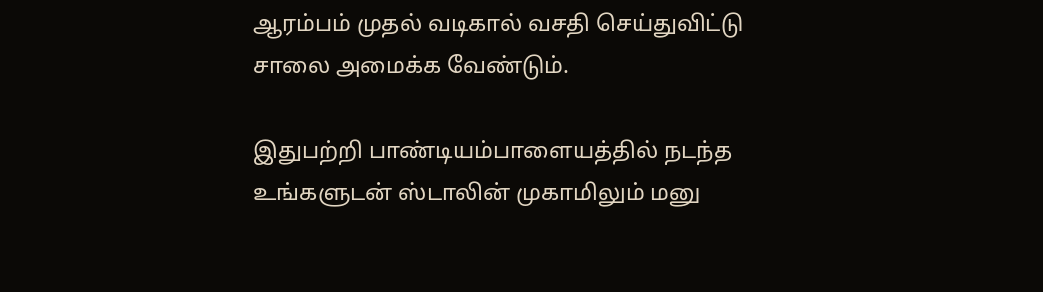ஆரம்பம் முதல் வடிகால் வசதி செய்துவிட்டு சாலை அமைக்க வேண்டும்.

இதுபற்றி பாண்டியம்பாளையத்தில் நடந்த உங்களுடன் ஸ்டாலின் முகாமிலும் மனு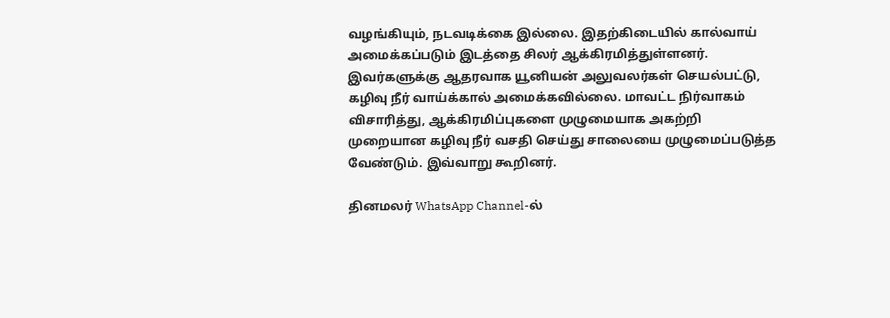வழங்கியும், நடவடிக்கை இல்லை. இதற்கிடையில் கால்வாய் அமைக்கப்படும் இடத்தை சிலர் ஆக்கிரமித்துள்ளனர். இவர்களுக்கு ஆதரவாக யூனியன் அலுவலர்கள் செயல்பட்டு, கழிவு நீர் வாய்க்கால் அமைக்கவில்லை. மாவட்ட நிர்வாகம் விசாரித்து, ஆக்கிரமிப்புகளை முழுமையாக அகற்றி முறையான கழிவு நீர் வசதி செய்து சாலையை முழுமைப்படுத்த வேண்டும். இவ்வாறு கூறினர்.

தினமலர் WhatsApp Channel-ல்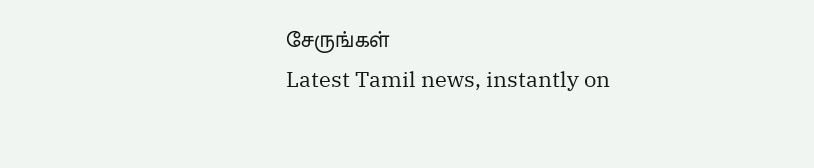சேருங்கள்
Latest Tamil news, instantly on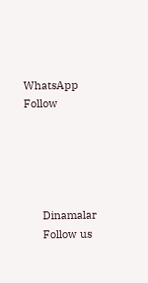WhatsApp
Follow





      Dinamalar
      Follow us